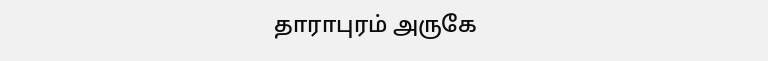தாராபுரம் அருகே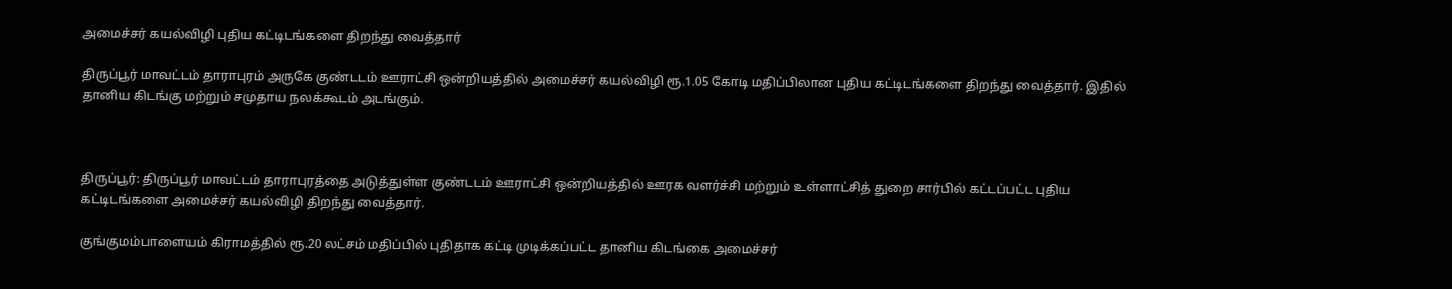அமைச்சர் கயல்விழி புதிய கட்டிடங்களை திறந்து வைத்தார்

திருப்பூர் மாவட்டம் தாராபுரம் அருகே குண்டடம் ஊராட்சி ஒன்றியத்தில் அமைச்சர் கயல்விழி ரூ.1.05 கோடி மதிப்பிலான புதிய கட்டிடங்களை திறந்து வைத்தார். இதில் தானிய கிடங்கு மற்றும் சமுதாய நலக்கூடம் அடங்கும்.



திருப்பூர்: திருப்பூர் மாவட்டம் தாராபுரத்தை அடுத்துள்ள குண்டடம் ஊராட்சி ஒன்றியத்தில் ஊரக வளர்ச்சி மற்றும் உள்ளாட்சித் துறை சார்பில் கட்டப்பட்ட புதிய கட்டிடங்களை அமைச்சர் கயல்விழி திறந்து வைத்தார்.

குங்குமம்பாளையம் கிராமத்தில் ரூ.20 லட்சம் மதிப்பில் புதிதாக கட்டி முடிக்கப்பட்ட தானிய கிடங்கை அமைச்சர்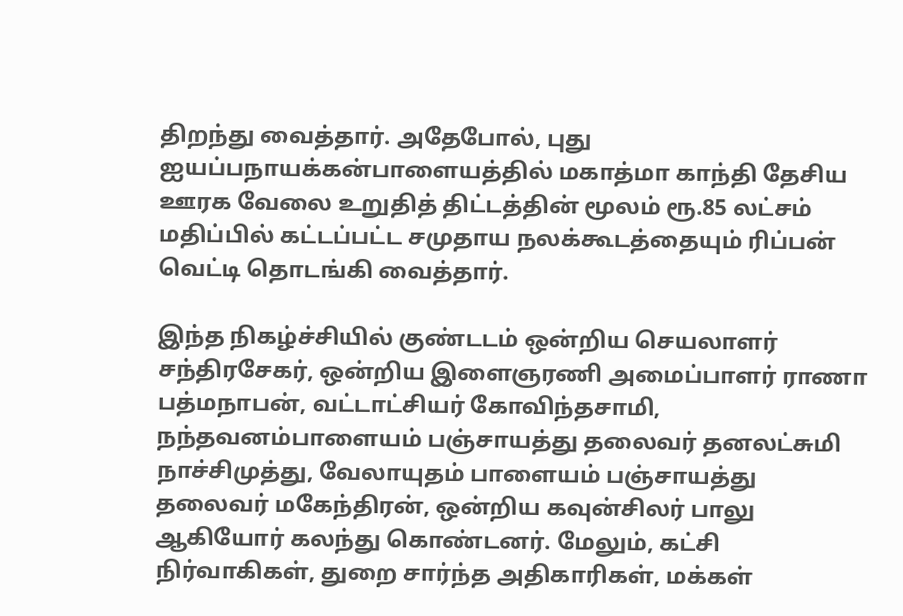திறந்து வைத்தார். அதேபோல், புது ஐயப்பநாயக்கன்பாளையத்தில் மகாத்மா காந்தி தேசிய ஊரக வேலை உறுதித் திட்டத்தின் மூலம் ரூ.85 லட்சம் மதிப்பில் கட்டப்பட்ட சமுதாய நலக்கூடத்தையும் ரிப்பன் வெட்டி தொடங்கி வைத்தார்.

இந்த நிகழ்ச்சியில் குண்டடம் ஒன்றிய செயலாளர் சந்திரசேகர், ஒன்றிய இளைஞரணி அமைப்பாளர் ராணா பத்மநாபன், வட்டாட்சியர் கோவிந்தசாமி, நந்தவனம்பாளையம் பஞ்சாயத்து தலைவர் தனலட்சுமி நாச்சிமுத்து, வேலாயுதம் பாளையம் பஞ்சாயத்து தலைவர் மகேந்திரன், ஒன்றிய கவுன்சிலர் பாலு ஆகியோர் கலந்து கொண்டனர். மேலும், கட்சி நிர்வாகிகள், துறை சார்ந்த அதிகாரிகள், மக்கள்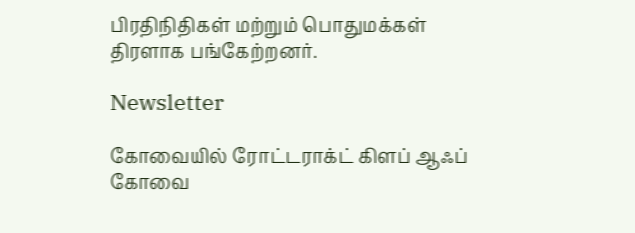பிரதிநிதிகள் மற்றும் பொதுமக்கள் திரளாக பங்கேற்றனர்.

Newsletter

கோவையில் ரோட்டராக்ட் கிளப் ஆஃப் கோவை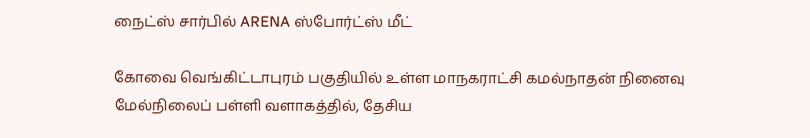நைட்ஸ் சார்பில் ARENA ஸ்போர்ட்ஸ் மீட்

கோவை வெங்கிட்டாபுரம் பகுதியில் உள்ள மாநகராட்சி கமல்நாதன் நினைவு மேல்நிலைப் பள்ளி வளாகத்தில், தேசிய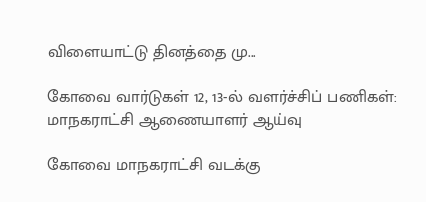விளையாட்டு தினத்தை மு...

கோவை வார்டுகள் 12, 13-ல் வளர்ச்சிப் பணிகள்: மாநகராட்சி ஆணையாளர் ஆய்வு

கோவை மாநகராட்சி வடக்கு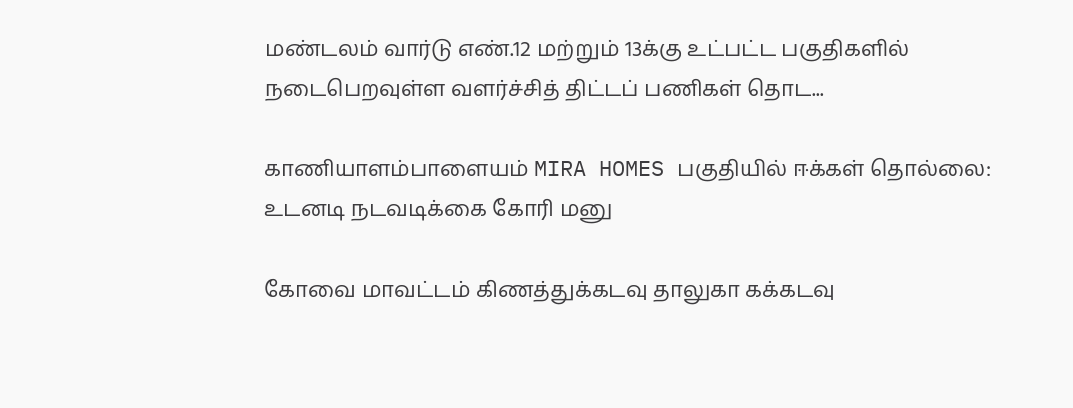மண்டலம் வார்டு எண்.12 மற்றும் 13க்கு உட்பட்ட பகுதிகளில் நடைபெறவுள்ள வளர்ச்சித் திட்டப் பணிகள் தொட...

காணியாளம்பாளையம் MIRA HOMES பகுதியில் ஈக்கள் தொல்லை: உடனடி நடவடிக்கை கோரி மனு

கோவை மாவட்டம் கிணத்துக்கடவு தாலுகா கக்கடவு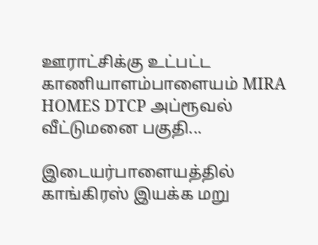ஊராட்சிக்கு உட்பட்ட காணியாளம்பாளையம் MIRA HOMES DTCP அப்ரூவல் வீட்டுமனை பகுதி...

இடையர்பாளையத்தில் காங்கிரஸ் இயக்க மறு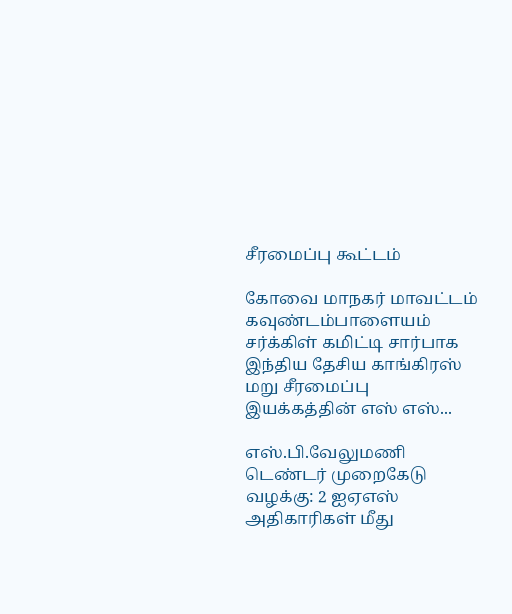சீரமைப்பு கூட்டம்

கோவை மாநகர் மாவட்டம் கவுண்டம்பாளையம் சர்க்கிள் கமிட்டி சார்பாக இந்திய தேசிய காங்கிரஸ் மறு சீரமைப்பு இயக்கத்தின் எஸ் எஸ்...

எஸ்.பி.வேலுமணி டெண்டர் முறைகேடு வழக்கு: 2 ஐஏஎஸ் அதிகாரிகள் மீது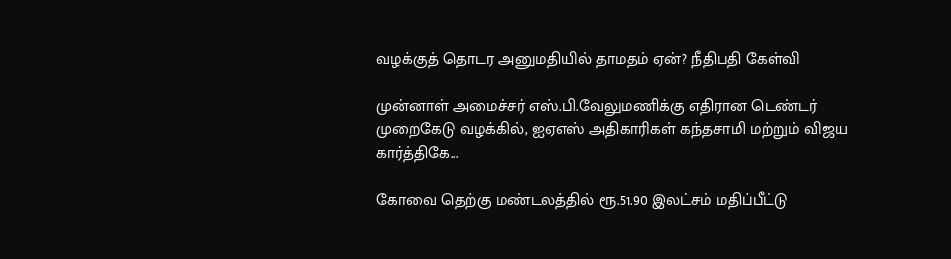வழக்குத் தொடர அனுமதியில் தாமதம் ஏன்? நீதிபதி கேள்வி

முன்னாள் அமைச்சர் எஸ்.பி.வேலுமணிக்கு எதிரான டெண்டர் முறைகேடு வழக்கில், ஐஏஎஸ் அதிகாரிகள் கந்தசாமி மற்றும் விஜய கார்த்திகே...

கோவை தெற்கு மண்டலத்தில் ரூ.51.90 இலட்சம் மதிப்பீட்டு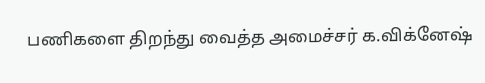பணிகளை திறந்து வைத்த அமைச்சர் க.விக்னேஷ்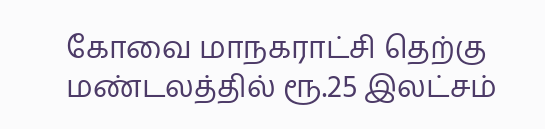கோவை மாநகராட்சி தெற்கு மண்டலத்தில் ரூ.25 இலட்சம்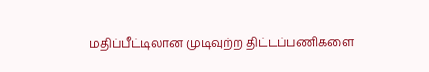மதிப்பீட்டிலான முடிவுற்ற திட்டப்பணிகளை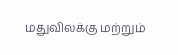மதுவிலக்கு மற்றும்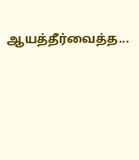ஆயத்தீர்வைத்த...